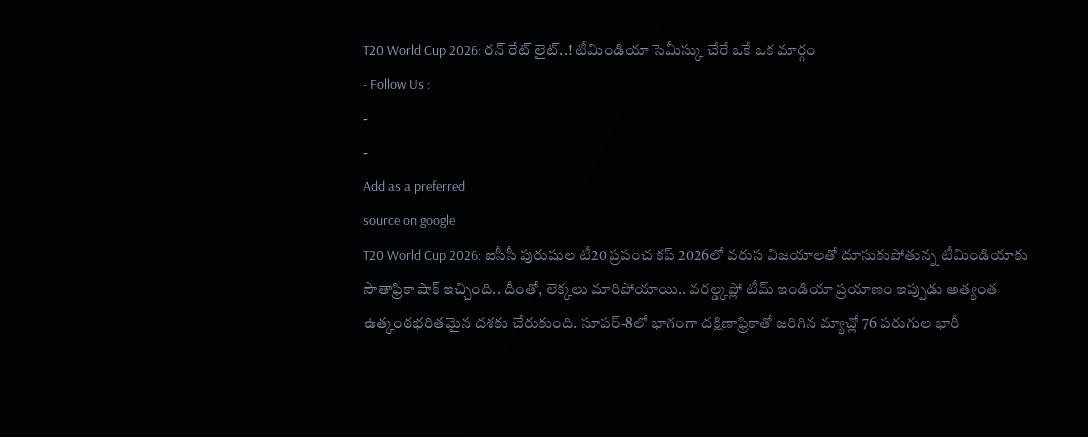T20 World Cup 2026: రన్ రేట్ లైట్..! టీమిండియా సెమీస్కు చేరే ఒకే ఒక మార్గం
- Follow Us :
-
-
Add as a preferred
source on google
T20 World Cup 2026: ఐసీసీ పురుషుల టీ20 ప్రపంచ కప్ 2026లో వరుస విజయాలతో దూసుకుపోతున్న టీమిండియాకు సౌతాఫ్రికా షాక్ ఇచ్చింది.. దీంతో, లెక్కలు మారిపోయాయి.. వరల్డ్కప్లో టీమ్ ఇండియా ప్రయాణం ఇప్పుడు అత్యంత ఉత్కంఠభరితమైన దశకు చేరుకుంది. సూపర్-8లో భాగంగా దక్షిణాఫ్రికాతో జరిగిన మ్యాచ్లో 76 పరుగుల భారీ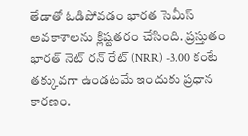తేడాతో ఓడిపోవడం భారత సెమీస్ అవకాశాలను క్లిష్టతరం చేసింది. ప్రస్తుతం భారత్ నెట్ రన్ రేట్ (NRR) -3.00 కంటే తక్కువగా ఉండటమే ఇందుకు ప్రధాన కారణం.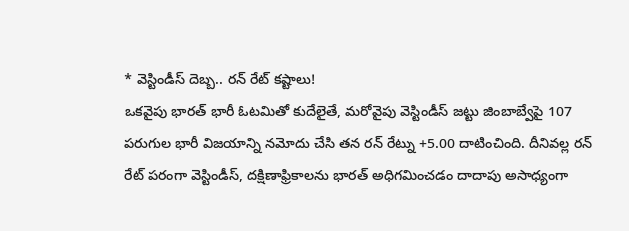* వెస్టిండీస్ దెబ్బ.. రన్ రేట్ కష్టాలు!
ఒకవైపు భారత్ భారీ ఓటమితో కుదేలైతే, మరోవైపు వెస్టిండీస్ జట్టు జింబాబ్వేపై 107 పరుగుల భారీ విజయాన్ని నమోదు చేసి తన రన్ రేట్ను +5.00 దాటించింది. దీనివల్ల రన్ రేట్ పరంగా వెస్టిండీస్, దక్షిణాఫ్రికాలను భారత్ అధిగమించడం దాదాపు అసాధ్యంగా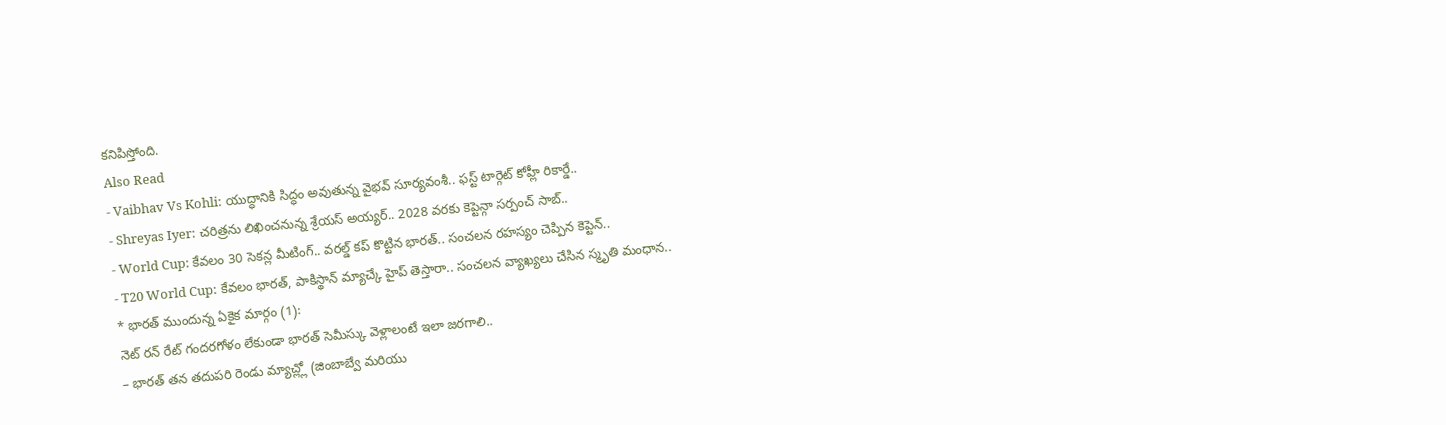కనిపిస్తోంది.
Also Read
- Vaibhav Vs Kohli: యుద్ధానికి సిద్ధం అవుతున్న వైభవ్ సూర్యవంశీ.. ఫస్ట్ టార్గెట్ కోహ్లీ రికార్డే..
- Shreyas Iyer: చరిత్రను లిఖించనున్న శ్రేయస్ అయ్యర్.. 2028 వరకు కెప్టెన్గా సర్పంచ్ సాబ్..
- World Cup: కేవలం 30 సెకన్ల మీటింగ్.. వరల్డ్ కప్ కొట్టిన భారత్.. సంచలన రహస్యం చెప్పిన కెప్టెన్..
- T20 World Cup: కేవలం భారత్, పాకిస్థాన్ మ్యాచ్కే హైప్ తెస్తారా.. సంచలన వ్యాఖ్యలు చేసిన స్మృతి మంధాన..
* భారత్ ముందున్న ఏకైక మార్గం (1):
నెట్ రన్ రేట్ గందరగోళం లేకుండా భారత్ సెమీస్కు వెళ్లాలంటే ఇలా జరగాలి..
– భారత్ తన తదుపరి రెండు మ్యాచ్ల్లో (జింబాబ్వే మరియు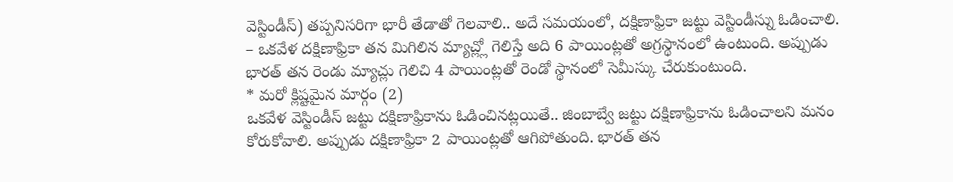వెస్టిండీస్) తప్పనిసరిగా భారీ తేడాతో గెలవాలి.. అదే సమయంలో, దక్షిణాఫ్రికా జట్టు వెస్టిండీస్ను ఓడించాలి.
– ఒకవేళ దక్షిణాఫ్రికా తన మిగిలిన మ్యాచ్ల్లో గెలిస్తే అది 6 పాయింట్లతో అగ్రస్థానంలో ఉంటుంది. అప్పుడు భారత్ తన రెండు మ్యాచ్లు గెలిచి 4 పాయింట్లతో రెండో స్థానంలో సెమీస్కు చేరుకుంటుంది.
* మరో క్లిష్టమైన మార్గం (2)
ఒకవేళ వెస్టిండీస్ జట్టు దక్షిణాఫ్రికాను ఓడించినట్లయితే.. జింబాబ్వే జట్టు దక్షిణాఫ్రికాను ఓడించాలని మనం కోరుకోవాలి. అప్పుడు దక్షిణాఫ్రికా 2 పాయింట్లతో ఆగిపోతుంది. భారత్ తన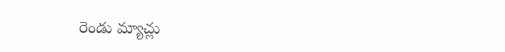రెండు మ్యాచ్లు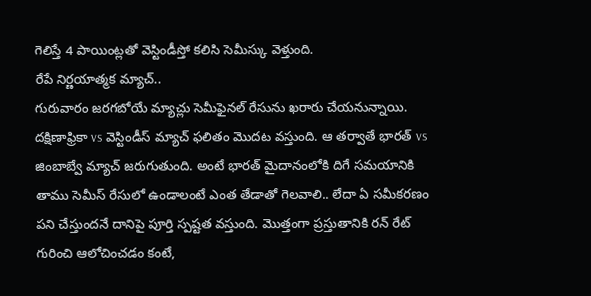గెలిస్తే 4 పాయింట్లతో వెస్టిండీస్తో కలిసి సెమీస్కు వెళ్తుంది.
రేపే నిర్ణయాత్మక మ్యాచ్..
గురువారం జరగబోయే మ్యాచ్లు సెమీఫైనల్ రేసును ఖరారు చేయనున్నాయి. దక్షిణాఫ్రికా vs వెస్టిండీస్ మ్యాచ్ ఫలితం మొదట వస్తుంది. ఆ తర్వాతే భారత్ vs జింబాబ్వే మ్యాచ్ జరుగుతుంది. అంటే భారత్ మైదానంలోకి దిగే సమయానికి తాము సెమీస్ రేసులో ఉండాలంటే ఎంత తేడాతో గెలవాలి.. లేదా ఏ సమీకరణం పని చేస్తుందనే దానిపై పూర్తి స్పష్టత వస్తుంది. మొత్తంగా ప్రస్తుతానికి రన్ రేట్ గురించి ఆలోచించడం కంటే,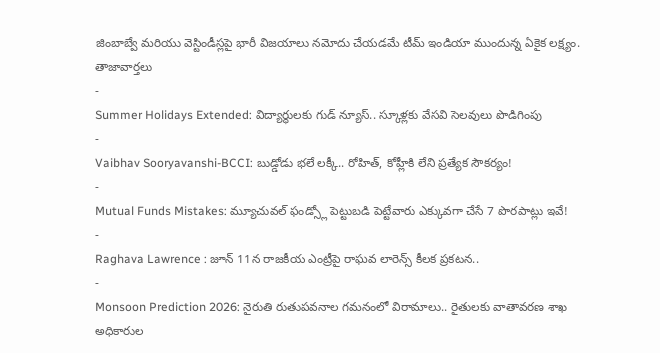జింబాబ్వే మరియు వెస్టిండీస్లపై భారీ విజయాలు నమోదు చేయడమే టీమ్ ఇండియా ముందున్న ఏకైక లక్ష్యం.
తాజావార్తలు
-
Summer Holidays Extended: విద్యార్థులకు గుడ్ న్యూస్.. స్కూళ్లకు వేసవి సెలవులు పొడిగింపు
-
Vaibhav Sooryavanshi-BCCI: బుడ్డోడు భలే లక్కీ.. రోహిత్, కోహ్లీకి లేని ప్రత్యేక సౌకర్యం!
-
Mutual Funds Mistakes: మ్యూచువల్ ఫండ్స్లో పెట్టుబడి పెట్టేవారు ఎక్కువగా చేసే 7 పొరపాట్లు ఇవే!
-
Raghava Lawrence : జూన్ 11న రాజకీయ ఎంట్రీపై రాఘవ లారెన్స్ కీలక ప్రకటన..
-
Monsoon Prediction 2026: నైరుతి రుతుపవనాల గమనంలో విరామాలు.. రైతులకు వాతావరణ శాఖ అధికారుల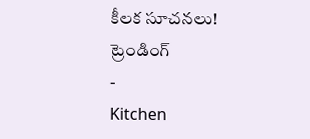కీలక సూచనలు!
ట్రెండింగ్
-
Kitchen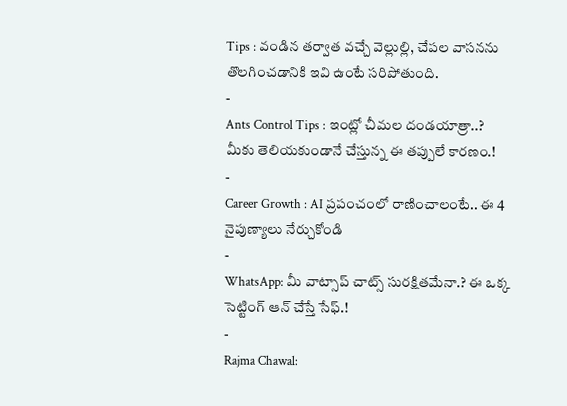Tips : వండిన తర్వాత వచ్చే వెల్లుల్లి, చేపల వాసనను తొలగించడానికి ఇవి ఉంటే సరిపోతుంది.
-
Ants Control Tips : ఇంట్లో చీమల దండయాత్రా..? మీకు తెలియకుండానే చేస్తున్న ఈ తప్పులే కారణం.!
-
Career Growth : AI ప్రపంచంలో రాణించాలంటే.. ఈ 4 నైపుణ్యాలు నేర్చుకోండి
-
WhatsApp: మీ వాట్సాప్ చాట్స్ సురక్షితమేనా.? ఈ ఒక్క సెట్టింగ్ ఆన్ చేస్తే సేఫ్.!
-
Rajma Chawal: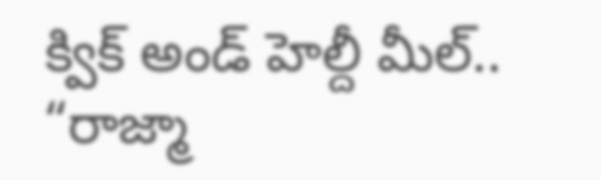క్విక్ అండ్ హెల్దీ మీల్.. “రాజ్మా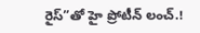రైస్”తో హై ప్రోటీన్ లంచ్.!